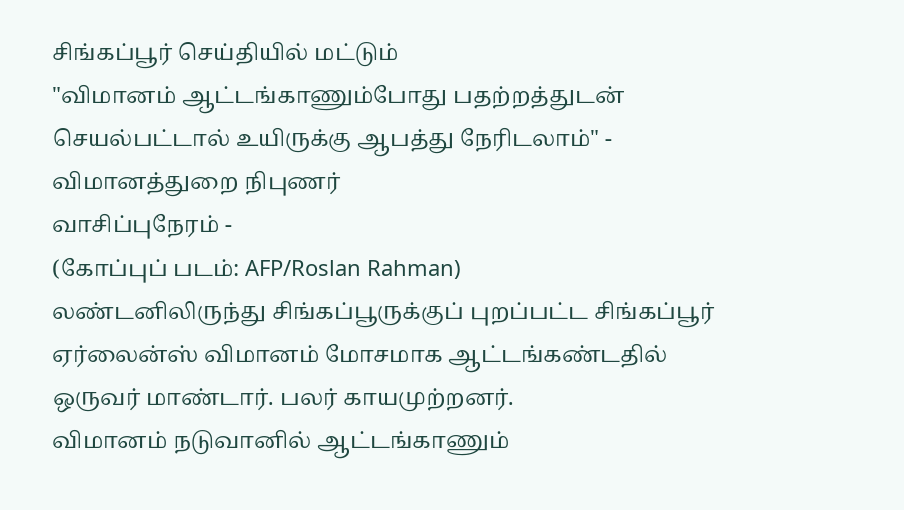சிங்கப்பூர் செய்தியில் மட்டும்
"விமானம் ஆட்டங்காணும்போது பதற்றத்துடன் செயல்பட்டால் உயிருக்கு ஆபத்து நேரிடலாம்" - விமானத்துறை நிபுணர்
வாசிப்புநேரம் -
(கோப்புப் படம்: AFP/Roslan Rahman)
லண்டனிலிருந்து சிங்கப்பூருக்குப் புறப்பட்ட சிங்கப்பூர் ஏர்லைன்ஸ் விமானம் மோசமாக ஆட்டங்கண்டதில் ஒருவர் மாண்டார். பலர் காயமுற்றனர்.
விமானம் நடுவானில் ஆட்டங்காணும்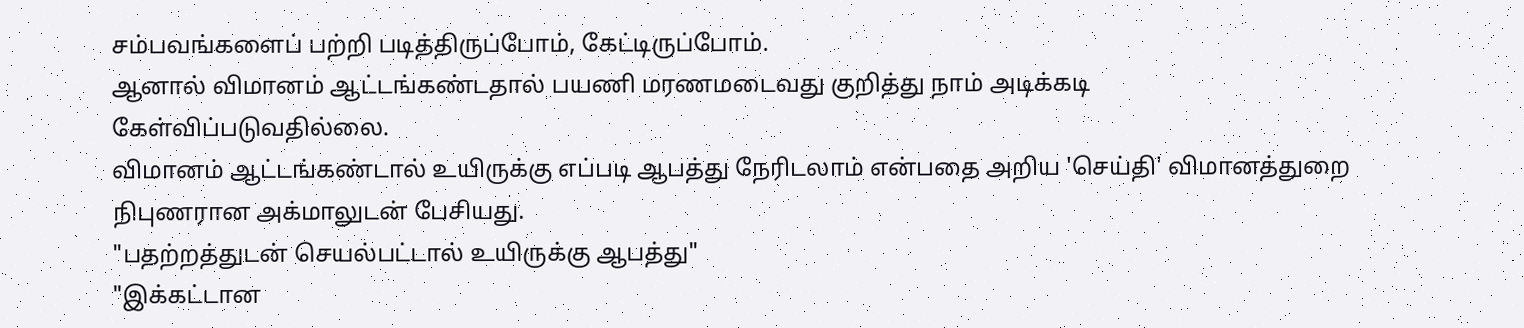சம்பவங்களைப் பற்றி படித்திருப்போம், கேட்டிருப்போம்.
ஆனால் விமானம் ஆட்டங்கண்டதால் பயணி மரணமடைவது குறித்து நாம் அடிக்கடி கேள்விப்படுவதில்லை.
விமானம் ஆட்டங்கண்டால் உயிருக்கு எப்படி ஆபத்து நேரிடலாம் என்பதை அறிய 'செய்தி' விமானத்துறை நிபுணரான அக்மாலுடன் பேசியது.
"பதற்றத்துடன் செயல்பட்டால் உயிருக்கு ஆபத்து"
"இக்கட்டான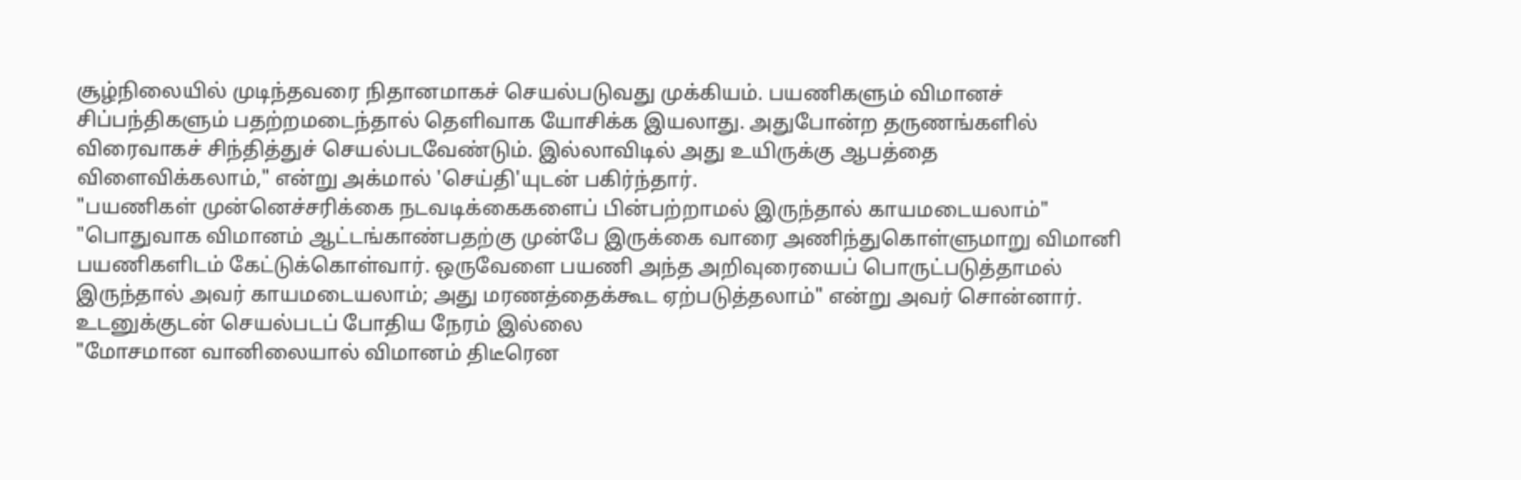சூழ்நிலையில் முடிந்தவரை நிதானமாகச் செயல்படுவது முக்கியம். பயணிகளும் விமானச் சிப்பந்திகளும் பதற்றமடைந்தால் தெளிவாக யோசிக்க இயலாது. அதுபோன்ற தருணங்களில் விரைவாகச் சிந்தித்துச் செயல்படவேண்டும். இல்லாவிடில் அது உயிருக்கு ஆபத்தை விளைவிக்கலாம்," என்று அக்மால் 'செய்தி'யுடன் பகிர்ந்தார்.
"பயணிகள் முன்னெச்சரிக்கை நடவடிக்கைகளைப் பின்பற்றாமல் இருந்தால் காயமடையலாம்"
"பொதுவாக விமானம் ஆட்டங்காண்பதற்கு முன்பே இருக்கை வாரை அணிந்துகொள்ளுமாறு விமானி பயணிகளிடம் கேட்டுக்கொள்வார். ஒருவேளை பயணி அந்த அறிவுரையைப் பொருட்படுத்தாமல் இருந்தால் அவர் காயமடையலாம்; அது மரணத்தைக்கூட ஏற்படுத்தலாம்" என்று அவர் சொன்னார்.
உடனுக்குடன் செயல்படப் போதிய நேரம் இல்லை
"மோசமான வானிலையால் விமானம் திடீரென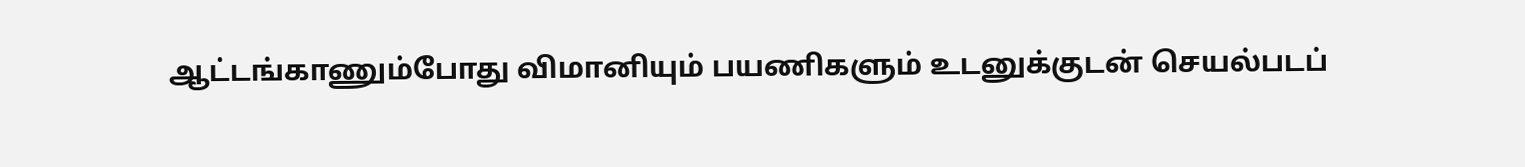ஆட்டங்காணும்போது விமானியும் பயணிகளும் உடனுக்குடன் செயல்படப்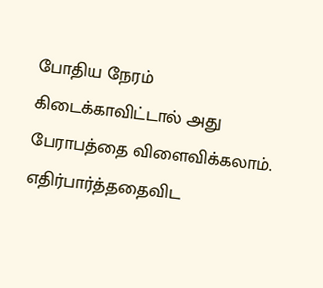போதிய நேரம் கிடைக்காவிட்டால் அது பேராபத்தை விளைவிக்கலாம். எதிர்பார்த்ததைவிட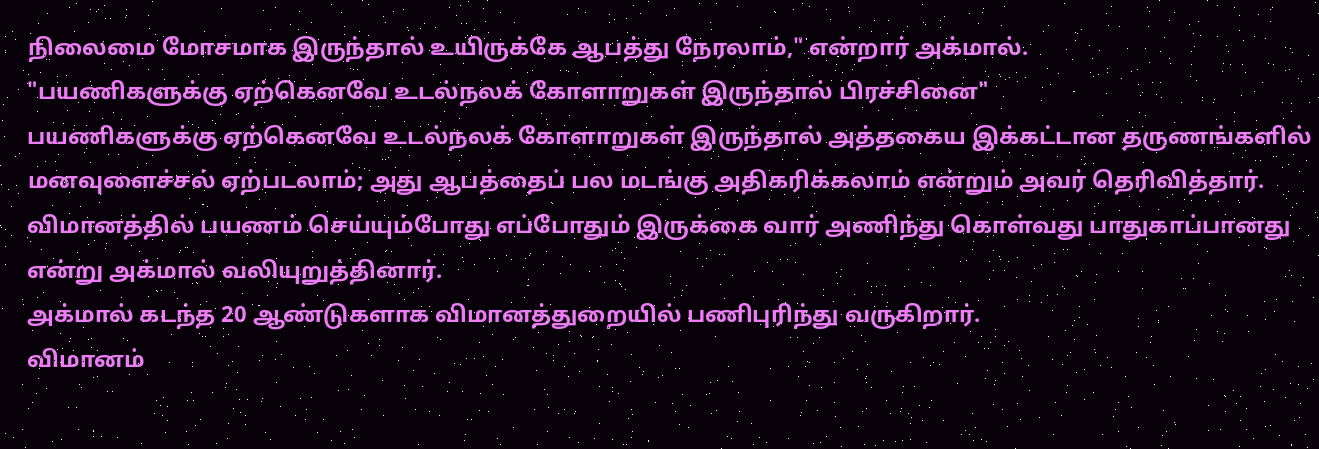நிலைமை மோசமாக இருந்தால் உயிருக்கே ஆபத்து நேரலாம்," என்றார் அக்மால்.
"பயணிகளுக்கு ஏற்கெனவே உடல்நலக் கோளாறுகள் இருந்தால் பிரச்சினை"
பயணிகளுக்கு ஏற்கெனவே உடல்நலக் கோளாறுகள் இருந்தால் அத்தகைய இக்கட்டான தருணங்களில் மனவுளைச்சல் ஏற்படலாம்; அது ஆபத்தைப் பல மடங்கு அதிகரிக்கலாம் என்றும் அவர் தெரிவித்தார்.
விமானத்தில் பயணம் செய்யும்போது எப்போதும் இருக்கை வார் அணிந்து கொள்வது பாதுகாப்பானது என்று அக்மால் வலியுறுத்தினார்.
அக்மால் கடந்த 20 ஆண்டுகளாக விமானத்துறையில் பணிபுரிந்து வருகிறார்.
விமானம்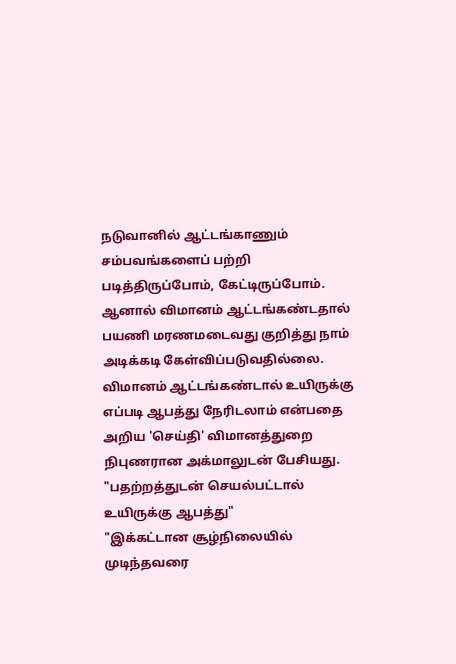நடுவானில் ஆட்டங்காணும் சம்பவங்களைப் பற்றி படித்திருப்போம், கேட்டிருப்போம்.
ஆனால் விமானம் ஆட்டங்கண்டதால் பயணி மரணமடைவது குறித்து நாம் அடிக்கடி கேள்விப்படுவதில்லை.
விமானம் ஆட்டங்கண்டால் உயிருக்கு எப்படி ஆபத்து நேரிடலாம் என்பதை அறிய 'செய்தி' விமானத்துறை நிபுணரான அக்மாலுடன் பேசியது.
"பதற்றத்துடன் செயல்பட்டால் உயிருக்கு ஆபத்து"
"இக்கட்டான சூழ்நிலையில் முடிந்தவரை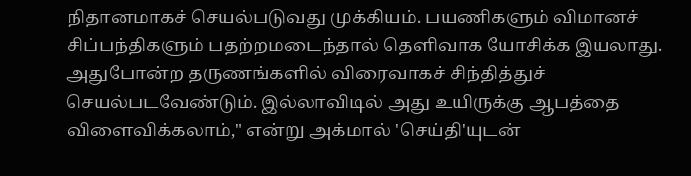நிதானமாகச் செயல்படுவது முக்கியம். பயணிகளும் விமானச் சிப்பந்திகளும் பதற்றமடைந்தால் தெளிவாக யோசிக்க இயலாது. அதுபோன்ற தருணங்களில் விரைவாகச் சிந்தித்துச் செயல்படவேண்டும். இல்லாவிடில் அது உயிருக்கு ஆபத்தை விளைவிக்கலாம்," என்று அக்மால் 'செய்தி'யுடன்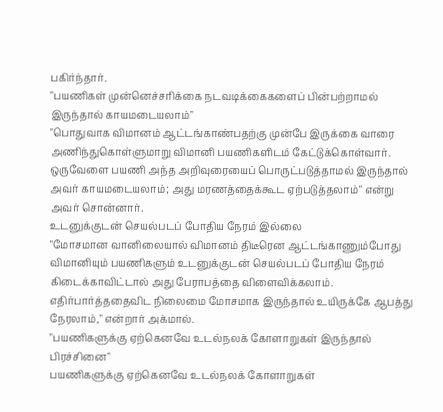பகிர்ந்தார்.
"பயணிகள் முன்னெச்சரிக்கை நடவடிக்கைகளைப் பின்பற்றாமல் இருந்தால் காயமடையலாம்"
"பொதுவாக விமானம் ஆட்டங்காண்பதற்கு முன்பே இருக்கை வாரை அணிந்துகொள்ளுமாறு விமானி பயணிகளிடம் கேட்டுக்கொள்வார். ஒருவேளை பயணி அந்த அறிவுரையைப் பொருட்படுத்தாமல் இருந்தால் அவர் காயமடையலாம்; அது மரணத்தைக்கூட ஏற்படுத்தலாம்" என்று அவர் சொன்னார்.
உடனுக்குடன் செயல்படப் போதிய நேரம் இல்லை
"மோசமான வானிலையால் விமானம் திடீரென ஆட்டங்காணும்போது விமானியும் பயணிகளும் உடனுக்குடன் செயல்படப் போதிய நேரம் கிடைக்காவிட்டால் அது பேராபத்தை விளைவிக்கலாம். எதிர்பார்த்ததைவிட நிலைமை மோசமாக இருந்தால் உயிருக்கே ஆபத்து நேரலாம்," என்றார் அக்மால்.
"பயணிகளுக்கு ஏற்கெனவே உடல்நலக் கோளாறுகள் இருந்தால் பிரச்சினை"
பயணிகளுக்கு ஏற்கெனவே உடல்நலக் கோளாறுகள்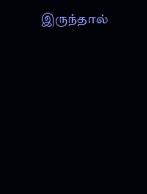இருந்தால்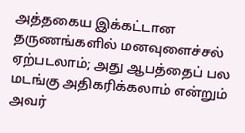அத்தகைய இக்கட்டான தருணங்களில் மனவுளைச்சல் ஏற்படலாம்; அது ஆபத்தைப் பல மடங்கு அதிகரிக்கலாம் என்றும் அவர்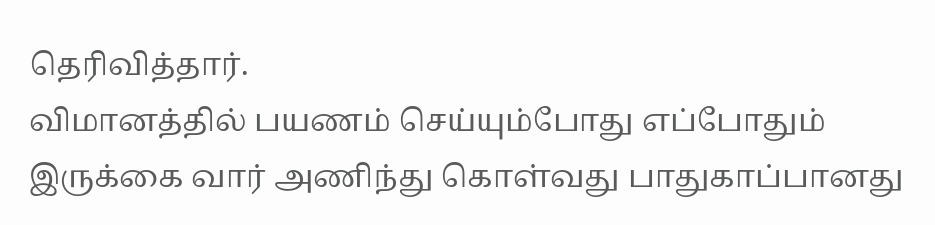தெரிவித்தார்.
விமானத்தில் பயணம் செய்யும்போது எப்போதும் இருக்கை வார் அணிந்து கொள்வது பாதுகாப்பானது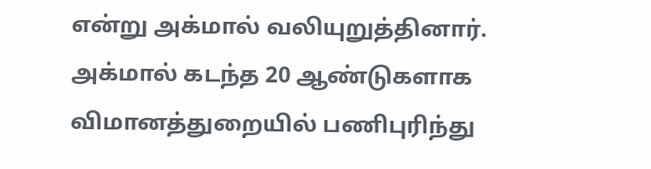என்று அக்மால் வலியுறுத்தினார்.
அக்மால் கடந்த 20 ஆண்டுகளாக விமானத்துறையில் பணிபுரிந்து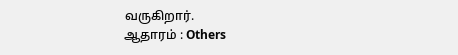வருகிறார்.
ஆதாரம் : Others